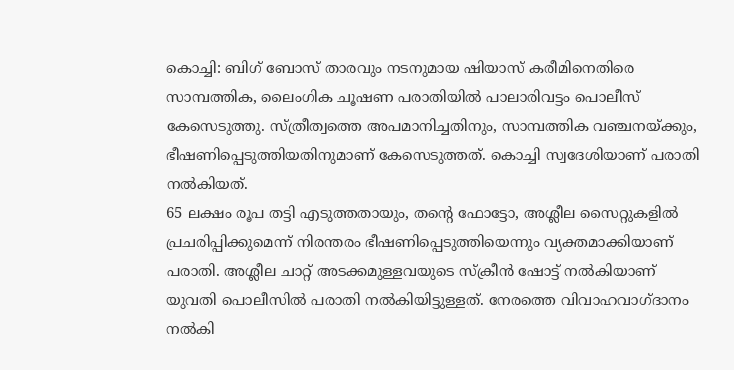കൊച്ചി: ബിഗ് ബോസ് താരവും നടനുമായ ഷിയാസ് കരീമിനെതിരെ സാമ്പത്തിക, ലൈംഗിക ചൂഷണ പരാതിയിൽ പാലാരിവട്ടം പൊലീസ് കേസെടുത്തു. സ്ത്രീത്വത്തെ അപമാനിച്ചതിനും, സാമ്പത്തിക വഞ്ചനയ്ക്കും, ഭീഷണിപ്പെടുത്തിയതിനുമാണ് കേസെടുത്തത്. കൊച്ചി സ്വദേശിയാണ് പരാതി നൽകിയത്.
65 ലക്ഷം രൂപ തട്ടി എടുത്തതായും, തൻ്റെ ഫോട്ടോ, അശ്ലീല സൈറ്റുകളിൽ പ്രചരിപ്പിക്കുമെന്ന് നിരന്തരം ഭീഷണിപ്പെടുത്തിയെന്നും വ്യക്തമാക്കിയാണ് പരാതി. അശ്ലീല ചാറ്റ് അടക്കമുള്ളവയുടെ സ്ക്രീൻ ഷോട്ട് നൽകിയാണ് യുവതി പൊലീസിൽ പരാതി നൽകിയിട്ടുള്ളത്. നേരത്തെ വിവാഹവാഗ്ദാനം നൽകി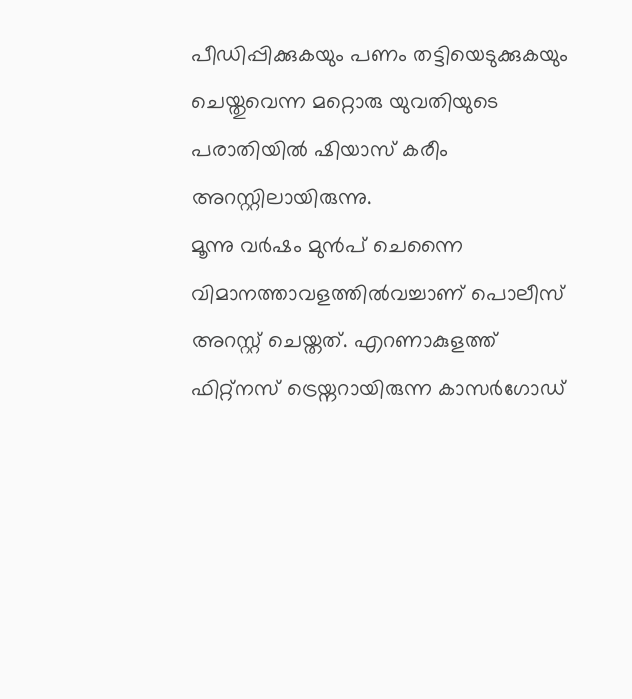പീഡിപ്പിക്കുകയും പണം തട്ടിയെടുക്കുകയും ചെയ്തുവെന്ന മറ്റൊരു യുവതിയുടെ പരാതിയിൽ ഷിയാസ് കരീം അറസ്റ്റിലായിരുന്നു.
മൂന്നു വർഷം മുൻപ് ചെന്നൈ വിമാനത്താവളത്തിൽവച്ചാണ് പൊലീസ് അറസ്റ്റ് ചെയ്തത്. എറണാകുളത്ത് ഫിറ്റ്നസ് ട്രെയ്നറായിരുന്ന കാസർഗോഡ്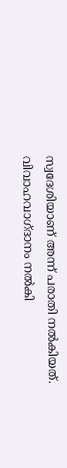സ്വദേശിയാണ് അന്ന് പരാതി നൽകിയത്. വിവാഹവാഗ്ദാനം നൽകി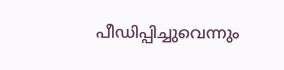പീഡിപ്പിച്ചുവെന്നും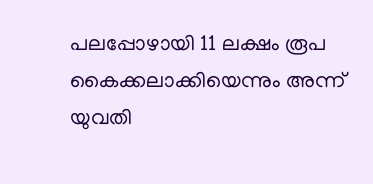പലപ്പോഴായി 11 ലക്ഷം രൂപ കൈക്കലാക്കിയെന്നും അന്ന് യുവതി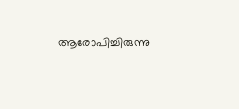ആരോപിച്ചിരുന്നു